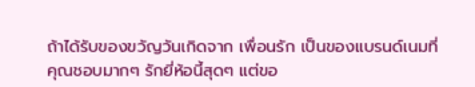ถ้าได้รับของขวัญวันเกิดจาก เพื่อนรัก เป็นของแบรนด์เนมที่คุณชอบมากๆ รักยี่ห้อนี้สุดๆ แต่ขอ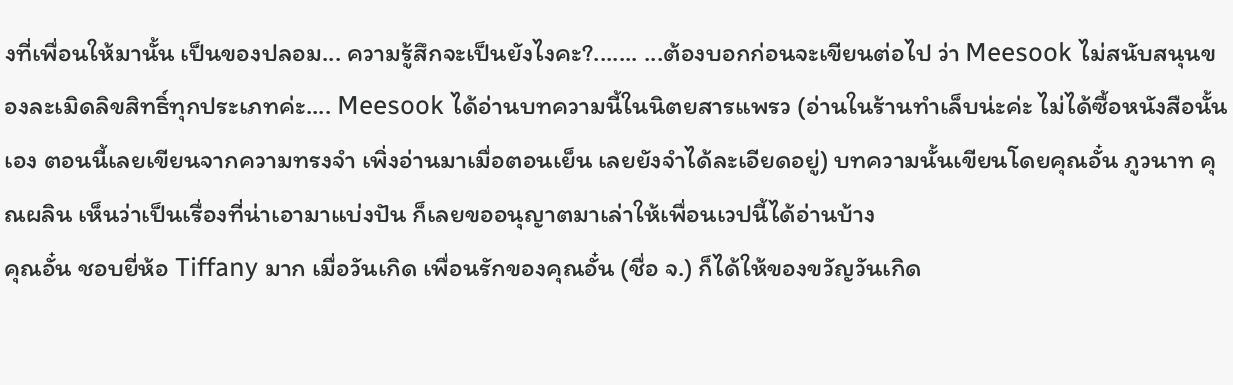งที่เพื่อนให้มานั้น เป็นของปลอม... ความรู้สึกจะเป็นยังไงคะ?....... ...ต้องบอกก่อนจะเขียนต่อไป ว่า Meesook ไม่สนับสนุนของละเมิดลิขสิทธิ์ทุกประเภทค่ะ.... Meesook ได้อ่านบทความนี้ในนิตยสารแพรว (อ่านในร้านทำเล็บน่ะค่ะ ไม่ได้ซื้อหนังสือนั้นเอง ตอนนี้เลยเขียนจากความทรงจำ เพิ่งอ่านมาเมื่อตอนเย็น เลยยังจำได้ละเอียดอยู่) บทความนั้นเขียนโดยคุณอั๋น ภูวนาท คุณผลิน เห็นว่าเป็นเรื่องที่น่าเอามาแบ่งปัน ก็เลยขออนุญาตมาเล่าให้เพื่อนเวปนี้ได้อ่านบ้าง
คุณอั๋น ชอบยี่ห้อ Tiffany มาก เมื่อวันเกิด เพื่อนรักของคุณอั๋น (ชื่อ จ.) ก็ได้ให้ของขวัญวันเกิด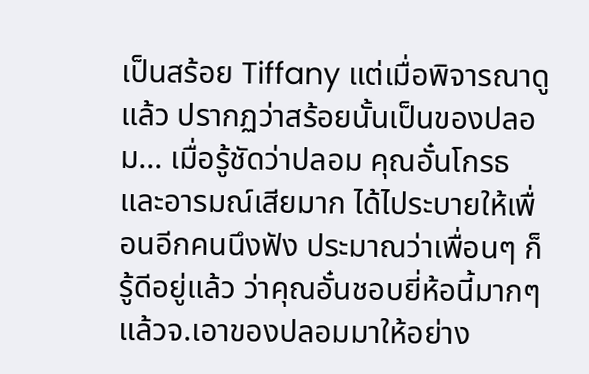เป็นสร้อย Tiffany แต่เมื่อพิจารณาดูแล้ว ปรากฏว่าสร้อยนั้นเป็นของปลอม... เมื่อรู้ชัดว่าปลอม คุณอั๋นโกรธ และอารมณ์เสียมาก ได้ไประบายให้เพื่อนอีกคนนึงฟัง ประมาณว่าเพื่อนๆ ก็รู้ดีอยู่แล้ว ว่าคุณอั๋นชอบยี่ห้อนี้มากๆ แล้วจ.เอาของปลอมมาให้อย่าง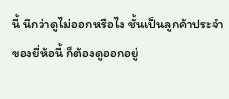นี้ นึกว่าดูไม่ออกหรือไง ชั้นเป็นลูกค้าประจำของยี่ห้อนี้ ก็ต้องดูออกอยู่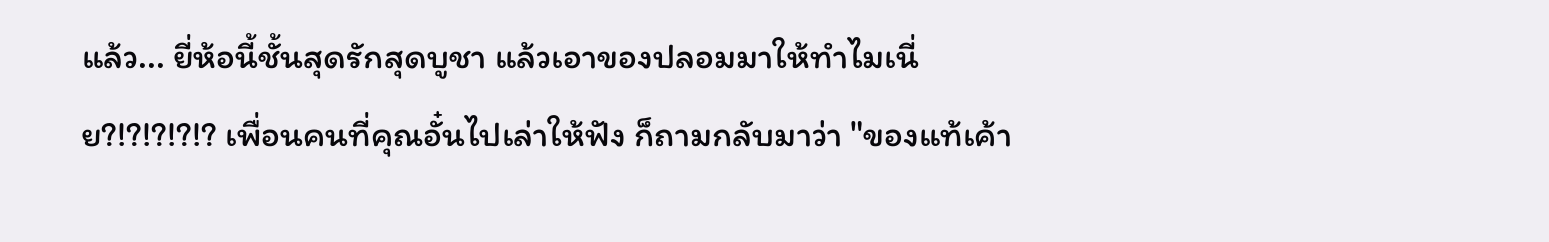แล้ว... ยี่ห้อนี้ชั้นสุดรักสุดบูชา แล้วเอาของปลอมมาให้ทำไมเนี่ย?!?!?!?!? เพื่อนคนที่คุณอั๋นไปเล่าให้ฟัง ก็ถามกลับมาว่า "ของแท้เค้า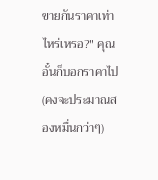ขายกันราคาเท่าไหร่เหรอ?" คุณอั๋นก็บอกราคาไป (คงจะประมาณสองหมื่นกว่าๆ)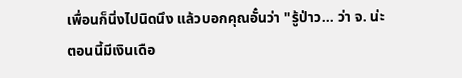เพื่อนก็นิ่งไปนิดนึง แล้วบอกคุณอั๋นว่า "รู้ป่าว... ว่า จ. น่ะ ตอนนี้มีเงินเดือ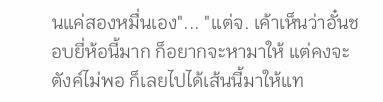นแค่สองหมื่นเอง"... "แต่จ. เค้าเห็นว่าอั๋นชอบยี่ห้อนี้มาก ก็อยากจะหามาให้ แต่คงจะตังค์ไม่พอ ก็เลยไปได้เส้นนี้มาให้แท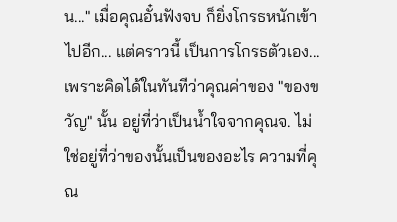น..." เมื่อคุณอั๋นฟังจบ ก็ยิ่งโกรธหนักเข้าไปอีก... แต่คราวนี้ เป็นการโกรธตัวเอง... เพราะคิดได้ในทันทีว่าคุณค่าของ "ของขวัญ" นั้น อยู่ที่ว่าเป็นน้ำใจจากคุณจ. ไม่ใช่อยู่ที่ว่าของนั้นเป็นของอะไร ความที่คุณ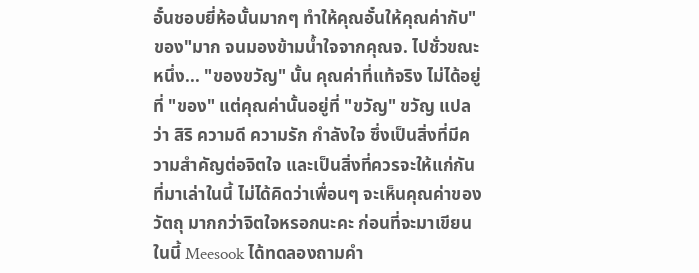อั๋นชอบยี่ห้อนั้นมากๆ ทำให้คุณอั๋นให้คุณค่ากับ"ของ"มาก จนมองข้ามน้ำใจจากคุณจ. ไปชั่วขณะหนึ่ง... "ของขวัญ" นั้น คุณค่าที่แท้จริง ไม่ได้อยู่ที่ "ของ" แต่คุณค่านั้นอยู่ที่ "ขวัญ" ขวัญ แปลว่า สิริ ความดี ความรัก กำลังใจ ซึ่งเป็นสิ่งที่มีความสำคัญต่อจิตใจ และเป็นสิ่งที่ควรจะให้แก่กัน ที่มาเล่าในนี้ ไม่ได้คิดว่าเพื่อนๆ จะเห็นคุณค่าของวัตถุ มากกว่าจิตใจหรอกนะคะ ก่อนที่จะมาเขียนในนี้ Meesook ได้ทดลองถามคำ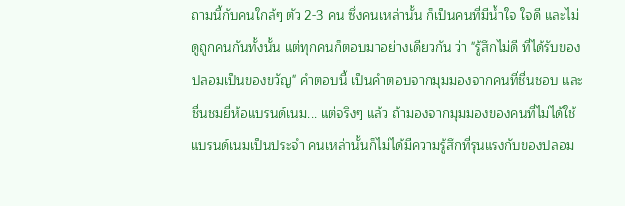ถามนี้กับคนใกล้ๆ ตัว 2-3 คน ซึ่งคนเหล่านั้น ก็เป็นคนที่มีน้ำใจ ใจดี และไม่ดูถูกคนกันทั้งนั้น แต่ทุกคนก็ตอบมาอย่างเดียวกัน ว่า "รู้สึกไม่ดี ที่ได้รับของปลอมเป็นของขวัญ" คำตอบนี้ เป็นคำตอบจากมุมมองจากคนที่ชื่นชอบ และชื่นชมยี่ห้อแบรนด์เนม... แต่จริงๆ แล้ว ถ้ามองจากมุมมองของคนที่ไม่ได้ใช้แบรนด์เนมเป็นประจำ คนเหล่านั้นก็ไม่ได้มีความรู้สึกที่รุนแรงกับของปลอม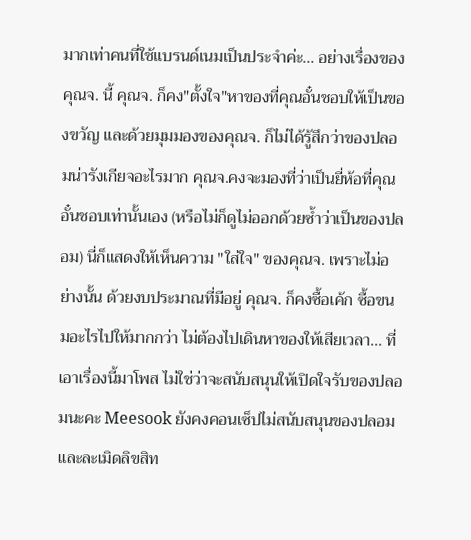มากเท่าคนที่ใช้แบรนด์เนมเป็นประจำค่ะ... อย่างเรื่องของคุณจ. นี้ คุณจ. ก็คง"ตั้งใจ"หาของที่คุณอั๋นชอบให้เป็นของขวัญ และด้วยมุมมองของคุณจ. ก็ไม่ได้รู้สึกว่าของปลอมน่ารังเกียจอะไรมาก คุณจ.คงจะมองที่ว่าเป็นยี่ห้อที่คุณอั๋นชอบเท่านั้นเอง (หรือไม่ก็ดูไม่ออกด้วยซ้ำว่าเป็นของปลอม) นี่ก็แสดงให้เห็นความ "ใส่ใจ" ของคุณจ. เพราะไม่อย่างนั้น ด้วยงบประมาณที่มีอยู่ คุณจ. ก็คงซื้อเค้ก ซื้อขนมอะไรไปให้มากกว่า ไม่ต้องไปเดินหาของให้เสียเวลา... ที่เอาเรื่องนี้มาโพส ไม่ใช่ว่าจะสนับสนุนให้เปิดใจรับของปลอมนะคะ Meesook ยังคงคอนเซ็ปไม่สนับสนุนของปลอม และละเมิดลิขสิท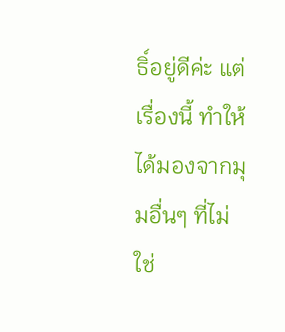ธิ์อยู่ดีค่ะ แต่เรื่องนี้ ทำให้ได้มองจากมุมอื่นๆ ที่ไม่ใช่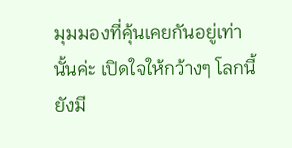มุมมองที่คุ้นเคยกันอยู่เท่านั้นค่ะ เปิดใจให้กว้างๆ โลกนี้ยังมี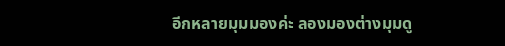อีกหลายมุมมองค่ะ ลองมองต่างมุมดู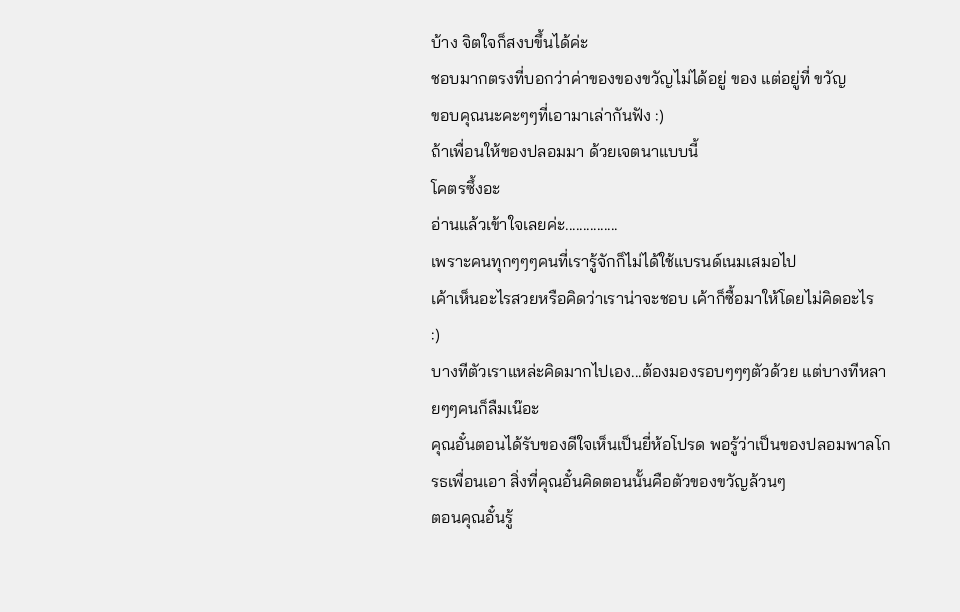บ้าง จิตใจก็สงบขึ้นได้ค่ะ
ชอบมากตรงที่บอกว่าค่าของของขวัญไม่ได้อยู่ ของ แต่อยู่ที่ ขวัญ
ขอบคุณนะคะๆๆที่เอามาเล่ากันฟัง :)
ถ้าเพื่อนให้ของปลอมมา ด้วยเจตนาแบบนี้
โคตรซึ้งอะ
อ่านแล้วเข้าใจเลยค่ะ...............
เพราะคนทุกๆๆๆคนที่เรารู้จักก็ไม่ได้ใช้แบรนด์เนมเสมอไป
เค้าเห็นอะไรสวยหรือคิดว่าเราน่าจะชอบ เค้าก็ซื้อมาให้โดยไม่คิดอะไร
:)
บางทีตัวเราแหล่ะคิดมากไปเอง...ต้องมองรอบๆๆๆตัวด้วย แต่บางทีหลายๆๆคนก็ลืมเน๊อะ
คุณอั๋นตอนได้รับของดีใจเห็นเป็นยี่ห้อโปรด พอรู้ว่าเป็นของปลอมพาลโกรธเพื่อนเอา สิ่งที่คุณอั๋นคิดตอนนั้นคือตัวของขวัญล้วนๆ
ตอนคุณอั๋นรู้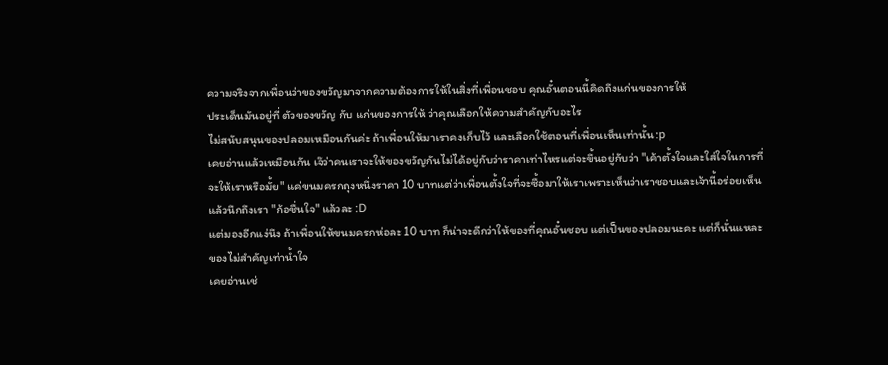ความจริงจากเพื่อนว่าของขวัญมาจากความต้องการให้ในสิ่งที่เพื่อนชอบ คุณอั๋นตอนนี้คิดถึงแก่นของการให้
ประเด็นมันอยู่ที่ ตัวของขวัญ กับ แก่นของการให้ ว่าคุณเลือกให้ความสำคัญกับอะไร
ไม่สนับสนุนของปลอมเหมือนกันค่ะ ถ้าเพื่อนให้มาเราคงเก็บไว้ และเลือกใช้ตอนที่เพื่อนเห็นเท่านั้น:p
เคยอ่านแล้วเหมือนกัน เจ๊ว่าคนเราจะให้ของขวัญกันไม่ได้อยู่กับว่าราคาเท่าไหรแต่จะขึ้นอยู่กับว่า "เค้าตั้งใจและใส่ใจในการที่จะให้เราหรือมั้ย" แค่ขนมครกถุงหนึ่งราคา 10 บาทแต่ว่าเพื่อนตั้งใจที่จะซื้อมาให้เราเพราะเห็นว่าเราชอบและเจ้านี้อร่อยเห็นแล้วนึกถึงเรา "ก้อชื่นใจ" แล้วละ :D
แต่มองอีกแง่นึง ถ้าเพื่อนให้ขนมครกห่อละ 10 บาท ก็น่าจะดีกว่าให้ของที่คุณอั๋นชอบ แต่เป็นของปลอมนะคะ แต่ก็นั่นแหละ ของไม่สำคัญเท่าน้ำใจ
เคยอ่านเช่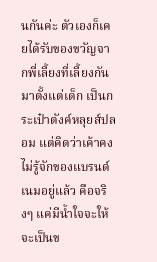นกันค่ะ ตัวเองก็เคยได้รับของขวัญจากพี่เลี้ยงที่เลี้ยงกันมาตั้งแต่เด็ก เป็นกระเป๋าตังค์หลุยส์ปลอม แต่คิดว่าเค้าคงไม่รู้จักของแบรนด์เนมอยู่แล้ว คือจริงๆ แค่มีน้ำใจจะให้ จะเป็นข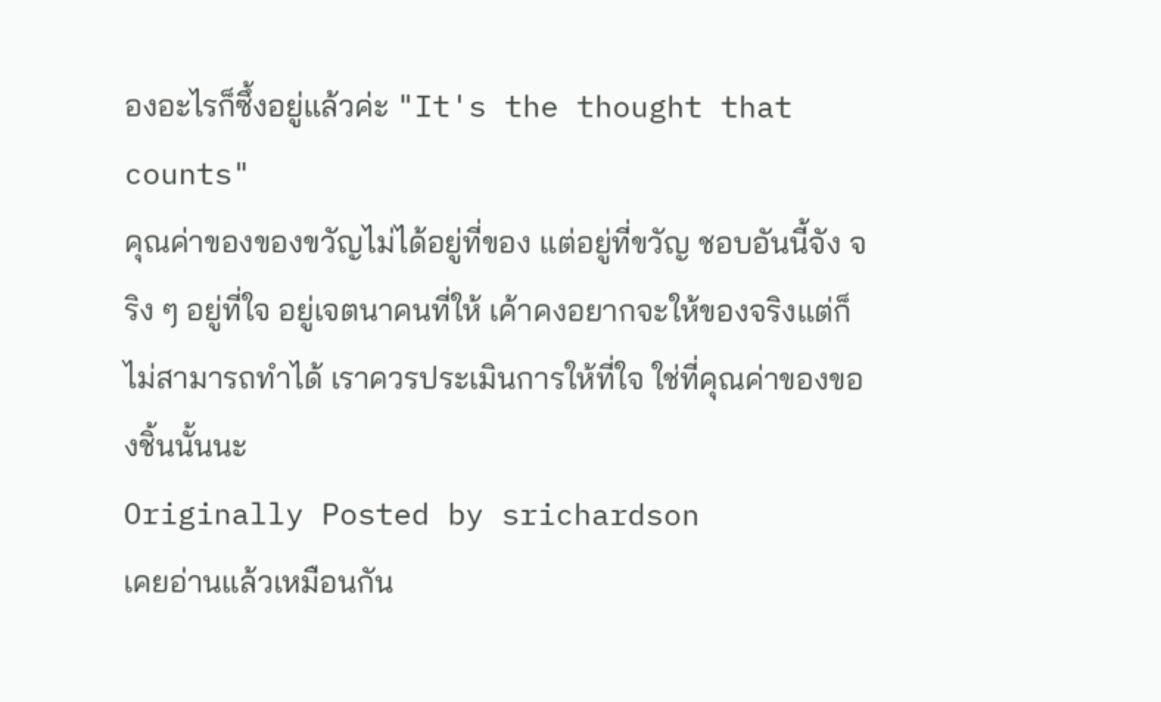องอะไรก็ซึ้งอยู่แล้วค่ะ "It's the thought that counts"
คุณค่าของของขวัญไม่ได้อยู่ที่ของ แต่อยู่ที่ขวัญ ชอบอันนี้จัง จริง ๆ อยู่ที่ใจ อยู่เจตนาคนที่ให้ เค้าคงอยากจะให้ของจริงแต่ก็ไม่สามารถทำได้ เราควรประเมินการให้ที่ใจ ใช่ที่คุณค่าของของชิ้นนั้นนะ
Originally Posted by srichardson
เคยอ่านแล้วเหมือนกัน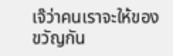เจ๊ว่าคนเราจะให้ของขวัญกัน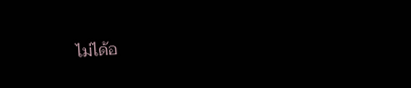ไม่ได้อ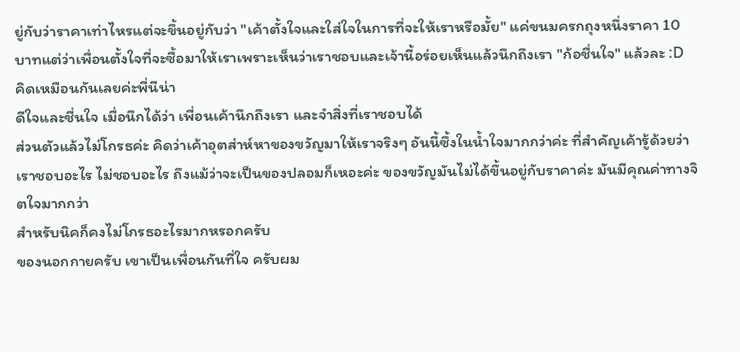ยู่กับว่าราคาเท่าไหรแต่จะขึ้นอยู่กับว่า "เค้าตั้งใจและใส่ใจในการที่จะให้เราหรือมั้ย" แค่ขนมครกถุงหนึ่งราคา 10 บาทแต่ว่าเพื่อนตั้งใจที่จะซื้อมาให้เราเพราะเห็นว่าเราชอบและเจ้านี้อร่อยเห็นแล้วนึกถึงเรา "ก้อชื่นใจ" แล้วละ :D
คิดเหมือนกันเลยค่ะพี่นีน่า
ดีใจและชื่นใจ เมื่อนึกได้ว่า เพื่อนเค้านึกถึงเรา และจำสิ่งที่เราชอบได้
ส่วนตัวแล้วไม่โกรธค่ะ คิดว่าเค้าอุตส่าห์หาของขวัญมาให้เราจริงๆ อันนี้ซึ้งในน้ำใจมากกว่าค่ะ ที่สำคัญเค้ารู้ด้วยว่าเราชอบอะไร ไม่ชอบอะไร ถึงแม้ว่าจะเป็นของปลอมก็เหอะค่ะ ของขวัญมันไม่ได้ขึ้นอยู่กับราคาค่ะ มันมีคุณค่าทางจิตใจมากกว่า
สำหรับนิคก็คงไม่โกรธอะไรมากหรอกครับ
ของนอกกายครับ เขาเป็นเพื่อนกันที่ใจ ครับผม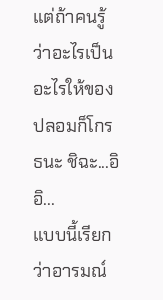แต่ถ้าคนรู้ว่าอะไรเป็นอะไรให้ของปลอมก็โกรธนะ ชิฉะ...อิอิ...
แบบนี้เรียกว่าอารมณ์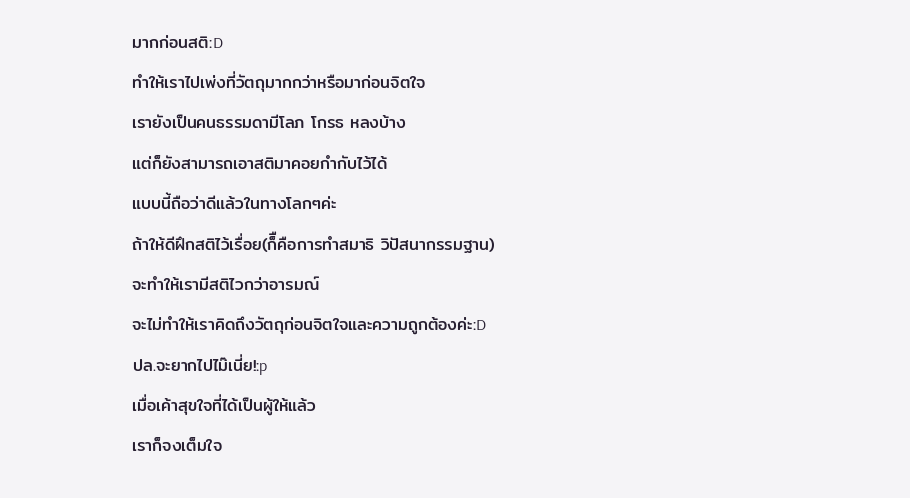มากก่อนสติ:D
ทำให้เราไปเพ่งที่วัตถุมากกว่าหรือมาก่อนจิตใจ
เรายังเป็นคนธรรมดามีโลภ โกรธ หลงบ้าง
แต่ก็ยังสามารถเอาสติมาคอยกำกับไว้ได้
แบบนี้ถือว่าดีแล้วในทางโลกๆค่ะ
ถ้าให้ดีฝึกสติไว้เรื่อย(ก็ืคือการทำสมาธิ วิปัสนากรรมฐาน)
จะทำให้เรามีสติไวกว่าอารมณ์
จะไม่ทำให้เราคิดถึงวัตถุก่อนจิตใจและความถูกต้องค่ะ:D
ปล.จะยากไปไม๊เนี่ย!:p
เมื่อเค้าสุขใจที่ได้เป็นผู้ให้แล้ว
เราก็จงเต็มใจ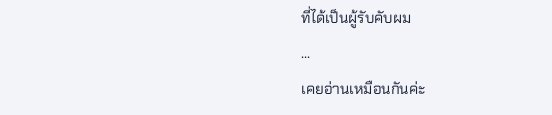ที่ได้เป็นผู้รับคับผม
...
เคยอ่านเหมือนกันค่ะ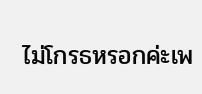ไม่โกรธหรอกค่ะเพ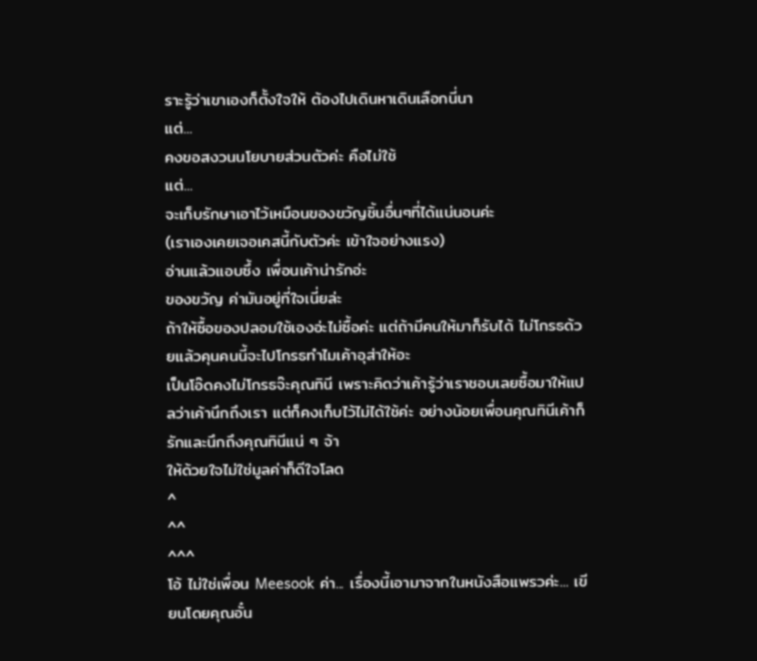ราะรู้ว่าเขาเองก็ตั้งใจให้ ต้องไปเดินหาเดินเลือกนี่นา
แต่...
คงขอสงวนนโยบายส่วนตัวค่ะ คือไม่ใช้
แต่...
จะเก็บรักษาเอาไว้เหมือนของขวัญชิ้นอื่นๆที่ได้แน่นอนค่ะ
(เราเองเคยเจอเคสนี้กับตัวค่ะ เข้าใจอย่างแรง)
อ่านแล้วแอบซึ้ง เพื่อนเค้าน่ารักอ่ะ
ของขวัญ ค่ามันอยู่ที่ใจเนี่ยล่ะ
ถ้าให้ซื้อของปลอมใช้เองอ่ะไม่ซื้อค่ะ แต่ถ้ามีคนให้มาก็รับได้ ไม่โกรธด้วยแล้วคุนคนนี้จะไปโกรธทำไมเค้าอุส่าให้อะ
เป็นโอ๊ดคงไม่โกรธจ๊ะคุณทินี เพราะคิดว่าเค้ารู้ว่าเราชอบเลยซื้อมาให้แปลว่าเค้านึกถึงเรา แต่ก็คงเก็บไว้ไม่ได้ใช้ค่ะ อย่างน้อยเพื่อนคุณทินีเค้าก็รักและนึกถึงคุณทินีแน่ ๆ จ้า
ให้ด้วยใจไม่ใช่มูลค่าก็ดีใจโลด
^
^^
^^^
โอ้ ไม่ใช่เพื่อน Meesook ค่า... เรื่องนี้เอามาจากในหนังสือแพรวค่ะ... เขียนโดยคุณอั๋น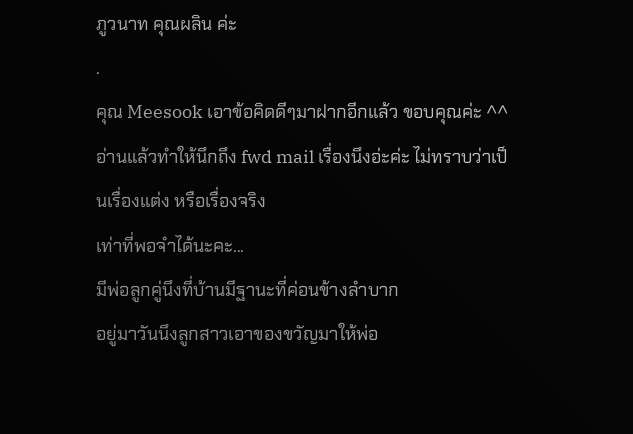ภูวนาท คุณผลิน ค่ะ
.
คุณ Meesook เอาข้อคิดดีๆมาฝากอีกแล้ว ขอบคุณค่ะ ^^
อ่านแล้วทำให้นึกถึง fwd mail เรื่องนึงอ่ะค่ะ ไม่ทราบว่าเป็นเรื่องแต่ง หรือเรื่องจริง
เท่าที่พอจำได้นะคะ...
มีพ่อลูกคู่นึงที่บ้านมีฐานะที่ค่อนข้างลำบาก
อยู่มาวันนึงลูกสาวเอาของขวัญมาให้พ่อ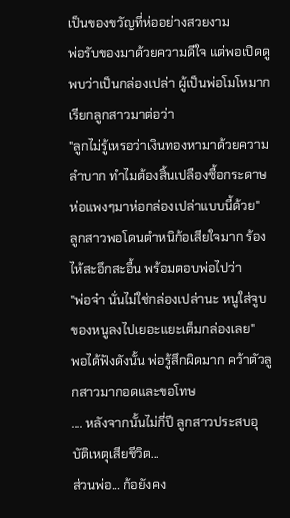เป็นของขวัญที่ห่ออย่างสวยงาม
พ่อรับของมาด้วยความดีใจ แต่พอเปิดดูพบว่าเป็นกล่องเปล่า ผู้เป็นพ่อโมโหมาก เรียกลูกสาวมาต่อว่า
"ลูกไม่รู้เหรอว่าเงินทองหามาด้วยความลำบาก ทำไมต้องสิ้นเปลืองซื้อกระดาษห่อแพงๆมาห่อกล่องเปล่าแบบนี้ด้วย"
ลูกสาวพอโดนตำหนิก้อเสียใจมาก ร้องไห้สะอึกสะอื้น พร้อมตอบพ่อไปว่า
"พ่อจ๋า นั่นไม่ใช่กล่องเปล่านะ หนูใส่จูบของหนูลงไปเยอะแยะเต็มกล่องเลย"
พอได้ฟังดังนั้น พ่อรู้สึกผิดมาก คว้าตัวลูกสาวมากอดและขอโทษ
.... หลังจากนั้นไม่กี่ปี ลูกสาวประสบอุบัติเหตุเสียชีวิต...
ส่วนพ่อ... ก้อยังคง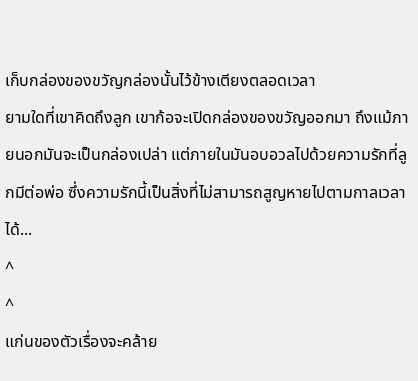เก็บกล่องของขวัญกล่องนั้นไว้ข้างเตียงตลอดเวลา
ยามใดที่เขาคิดถึงลูก เขาก้อจะเปิดกล่องของขวัญออกมา ถึงแม้ภายนอกมันจะเป็นกล่องเปล่า แต่ภายในมันอบอวลไปด้วยความรักที่ลูกมีต่อพ่อ ซึ่งความรักนี้เป็นสิ่งที่ไม่สามารถสูญหายไปตามกาลเวลาได้...
^
^
แก่นของตัวเรื่องจะคล้าย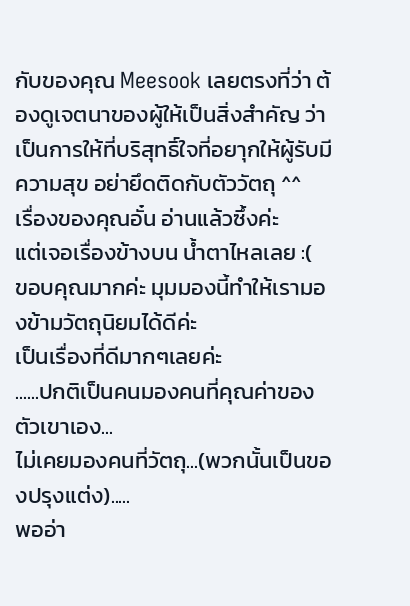กับของคุณ Meesook เลยตรงที่ว่า ต้องดูเจตนาของผู้ให้เป็นสิ่งสำคัญ ว่าเป็นการให้ที่บริสุทธิ์ใจที่อยาุกให้ผู้รับมีความสุข อย่ายึดติดกับตัววัตถุ ^^
เรื่องของคุณอั๋น อ่านแล้วซึ้งค่ะ
แต่เจอเรื่องข้างบน น้ำตาไหลเลย :(
ขอบคุณมากค่ะ มุมมองนี้ทำให้เรามองข้ามวัตถุนิยมได้ดีค่ะ
เป็นเรื่องที่ดีมากๆเลยค่ะ
......ปกติเป็นคนมองคนที่คุณค่าของตัวเขาเอง...
ไม่เคยมองคนที่วัตถุ...(พวกนั้นเป็นของปรุงแต่ง).....
พออ่า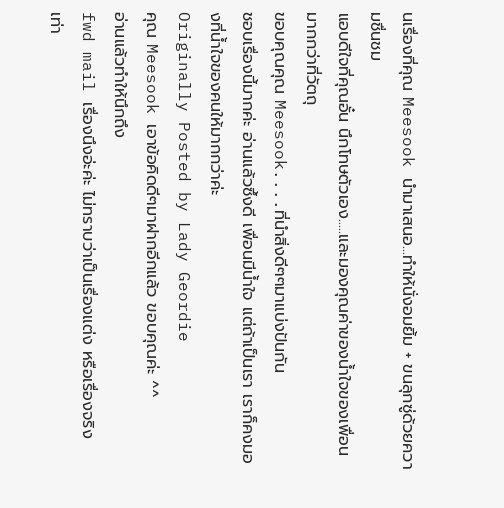นเรื่องที่คุณ Meesook นำมาเสนอ...ทำให้นั่งอมยิ้ม + ขนลุกซู่ด้วยความชื่นชม
แอบดีใจที่คุณอั๋น นึกโทษตัวเอง.....และมองคุณค่าของน้ำใจของเพื่อนมากกว่าที่วัตถุ
ขอบคุณคุณ Meesook....ที่นำสิ่งดีๆๆมาแบ่งปันกัน
ชอบเรื่องนี้มากค่ะ อ่านแล้วซึ้งดี เพื่อนมีน้ำใจ แต่ถ้าเป็นเรา เราก็คงมองที่น้ำใจของคนให้มากกว่าค่ะ
Originally Posted by Lady Geordie
คุณ Meesook เอาข้อคิดดีๆมาฝากอีกแล้ว ขอบคุณค่ะ ^^
อ่านแล้วทำให้นึกถึง
fwd mail เรื่องนึงอ่ะค่ะ ไม่ทราบว่าเป็นเรื่องแต่ง หรือเรื่องจริง
เท่า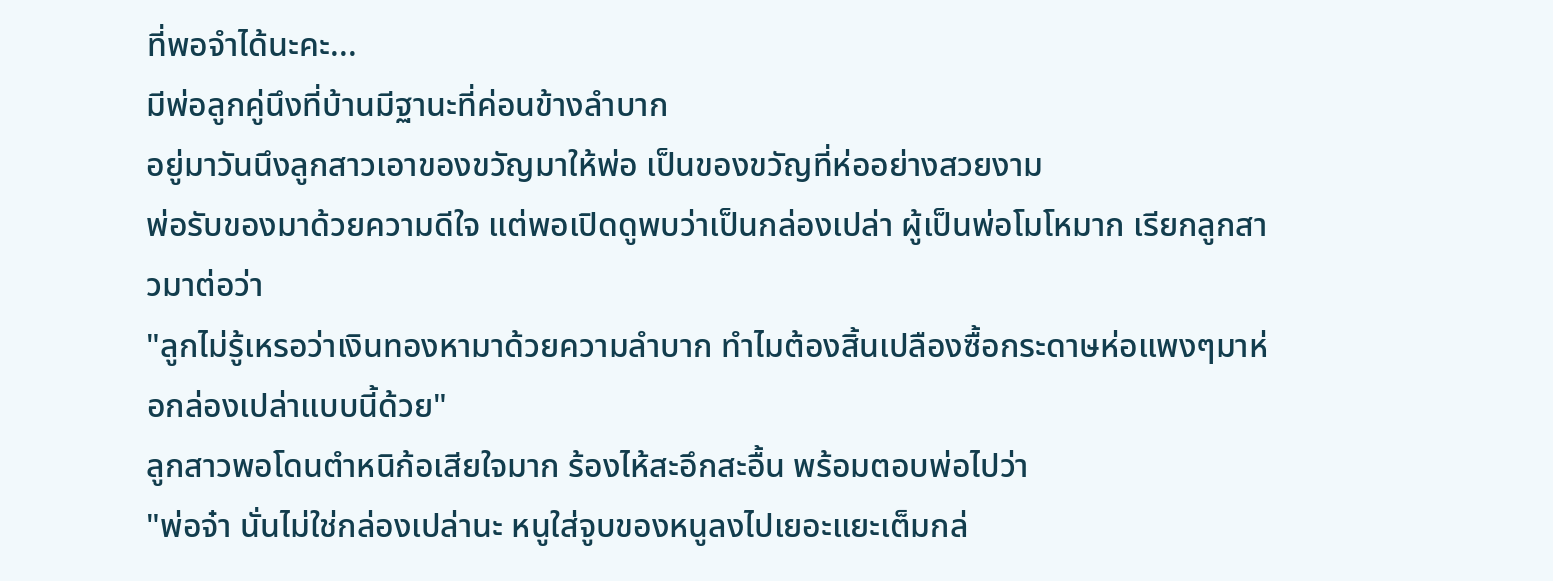ที่พอจำได้นะคะ...
มีพ่อลูกคู่นึงที่บ้านมีฐานะที่ค่อนข้างลำบาก
อยู่มาวันนึงลูกสาวเอาของขวัญมาให้พ่อ เป็นของขวัญที่ห่ออย่างสวยงาม
พ่อรับของมาด้วยความดีใจ แต่พอเปิดดูพบว่าเป็นกล่องเปล่า ผู้เป็นพ่อโมโหมาก เรียกลูกสาวมาต่อว่า
"ลูกไม่รู้เหรอว่าเงินทองหามาด้วยความลำบาก ทำไมต้องสิ้นเปลืองซื้อกระดาษห่อแพงๆมาห่อกล่องเปล่าแบบนี้ด้วย"
ลูกสาวพอโดนตำหนิก้อเสียใจมาก ร้องไห้สะอึกสะอื้น พร้อมตอบพ่อไปว่า
"พ่อจ๋า นั่นไม่ใช่กล่องเปล่านะ หนูใส่จูบของหนูลงไปเยอะแยะเต็มกล่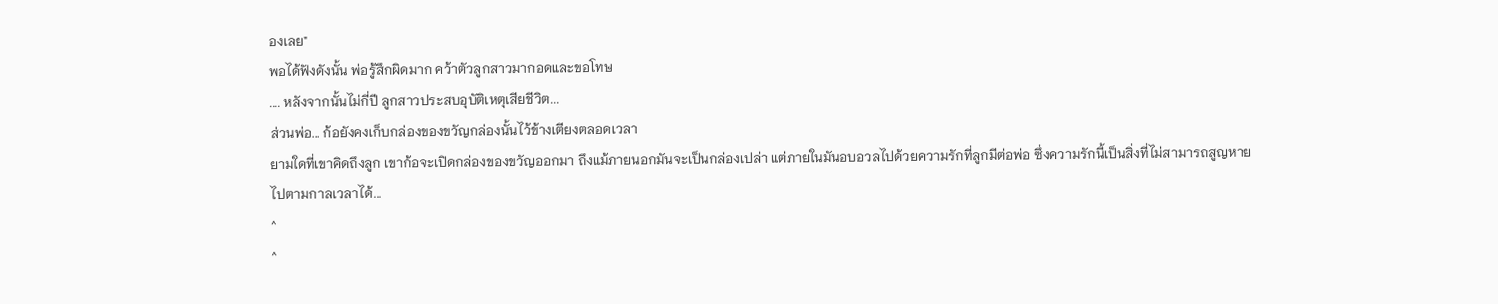องเลย"
พอได้ฟังดังนั้น พ่อรู้สึกผิดมาก คว้าตัวลูกสาวมากอดและขอโทษ
.... หลังจากนั้นไม่กี่ปี ลูกสาวประสบอุบัติเหตุเสียชีวิต...
ส่วนพ่อ... ก้อยังคงเก็บกล่องของขวัญกล่องนั้นไว้ข้างเตียงตลอดเวลา
ยามใดที่เขาคิดถึงลูก เขาก้อจะเปิดกล่องของขวัญออกมา ถึงแม้ภายนอกมันจะเป็นกล่องเปล่า แต่ภายในมันอบอวลไปด้วยความรักที่ลูกมีต่อพ่อ ซึ่งความรักนี้เป็นสิ่งที่ไม่สามารถสูญหายไปตามกาลเวลาได้...
^
^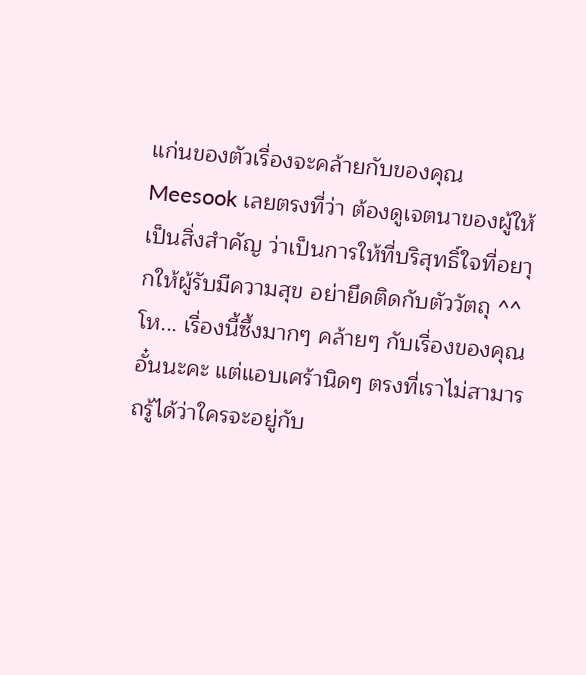แก่นของตัวเรื่องจะคล้ายกับของคุณ Meesook เลยตรงที่ว่า ต้องดูเจตนาของผู้ให้เป็นสิ่งสำคัญ ว่าเป็นการให้ที่บริสุทธิ์ใจที่อยาุกให้ผู้รับมีความสุข อย่ายึดติดกับตัววัตถุ ^^
โห... เรื่องนี้ซึ้งมากๆ คล้ายๆ กับเรื่องของคุณอั๋นนะคะ แต่แอบเศร้านิดๆ ตรงที่เราไม่สามารถรู้ได้ว่าใครจะอยู่กับ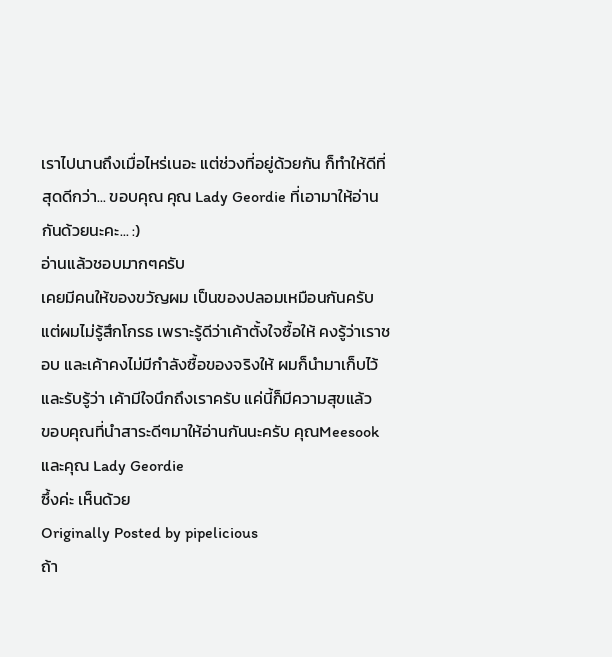เราไปนานถึงเมื่อไหร่เนอะ แต่ช่วงที่อยู่ด้วยกัน ก็ทำให้ดีที่สุดดีกว่า... ขอบคุณ คุณ Lady Geordie ที่เอามาให้อ่านกันด้วยนะคะ... :)
อ่านแล้วชอบมากๆครับ
เคยมีคนให้ของขวัญผม เป็นของปลอมเหมือนกันครับ แต่ผมไม่รู้สึกโกรธ เพราะรู้ดีว่าเค้าตั้งใจซื้อให้ คงรู้ว่าเราชอบ และเค้าคงไม่มีกำลังซื้อของจริงให้ ผมก็นำมาเก็บไว้และรับรู้ว่า เค้ามีใจนึกถึงเราครับ แค่นี้ก็มีความสุขแล้ว
ขอบคุณที่นำสาระดีๆมาให้อ่านกันนะครับ คุณMeesook และคุณ Lady Geordie
ซึ้งค่ะ เห็นด้วย
Originally Posted by pipelicious
ถ้า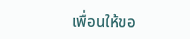เพื่อนให้ขอ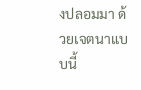งปลอมมา ด้วยเจตนาแบบนี้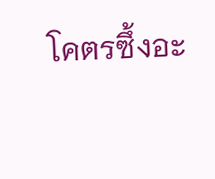โคตรซึ้งอะ